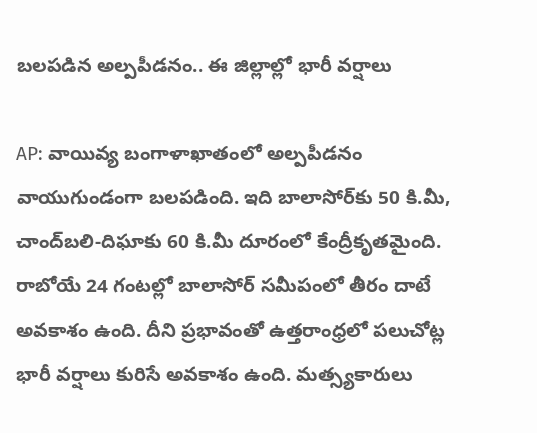బలపడిన అల్పపీడనం.. ఈ జిల్లాల్లో భారీ వర్షాలు

AP: వాయివ్య బంగాళాఖాతంలో అల్పపీడనం వాయుగుండంగా బలపడింది. ఇది బాలాసోర్‌కు 50 కి.మీ, చాంద్‌బలి-దిఘాకు 60 కి.మీ దూరంలో కేంద్రీకృతమైంది. రాబోయే 24 గంటల్లో బాలాసోర్‌ సమీపంలో తీరం దాటే అవకాశం ఉంది. దీని ప్రభావంతో ఉత్తరాంధ్రలో పలుచోట్ల భారీ వర్షాలు కురిసే అవకాశం ఉంది. మత్స్యకారులు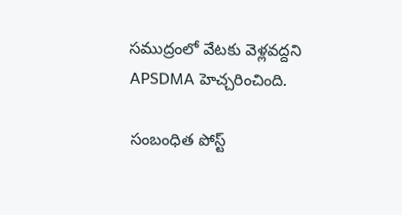సముద్రంలో వేటకు వెళ్లవద్దని APSDMA హెచ్చరించింది.

సంబంధిత పోస్ట్